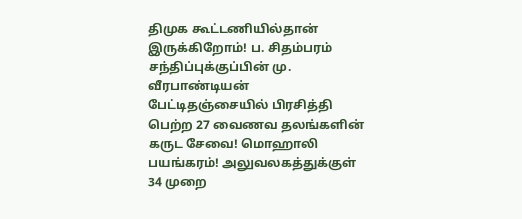திமுக கூட்டணியில்தான் இருக்கிறோம்! ப. சிதம்பரம் சந்திப்புக்குப்பின் மு. வீரபாண்டியன் பேட்டிதஞ்சையில் பிரசித்தி பெற்ற 27 வைணவ தலங்களின் கருட சேவை! மொஹாலி பயங்கரம்! அலுவலகத்துக்குள் 34 முறை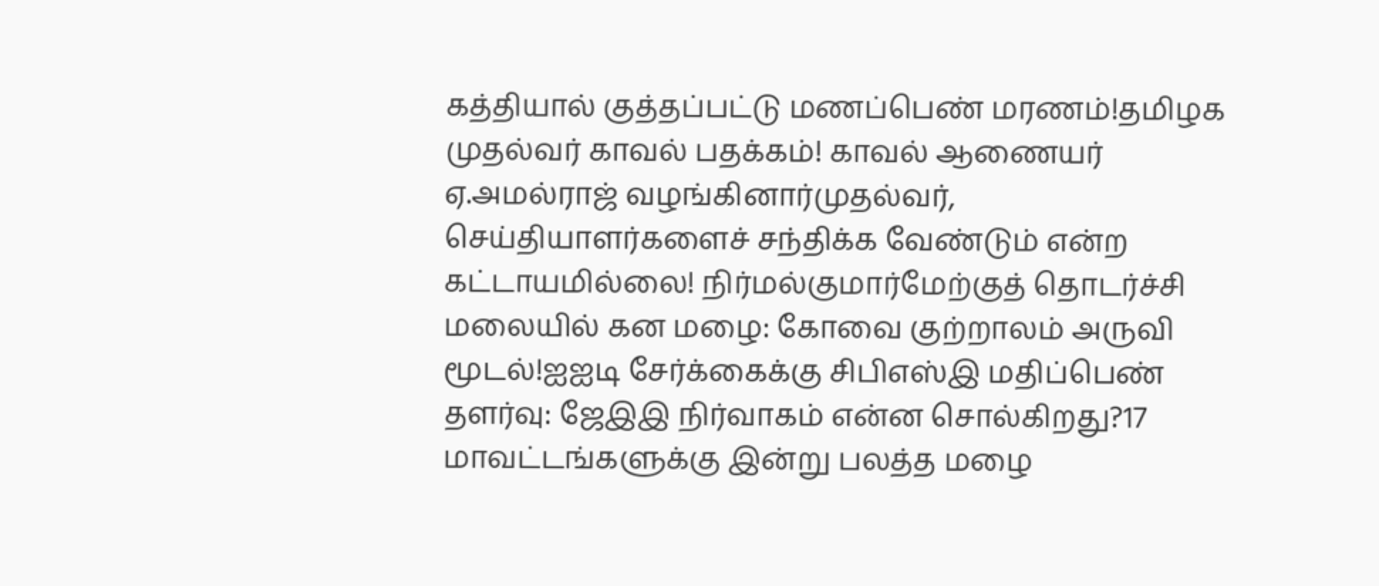கத்தியால் குத்தப்பட்டு மணப்பெண் மரணம்!தமிழக முதல்வர் காவல் பதக்கம்! காவல் ஆணையர் ஏ.அமல்ராஜ் வழங்கினார்முதல்வர், செய்தியாளர்களைச் சந்திக்க வேண்டும் என்ற கட்டாயமில்லை! நிர்மல்குமார்மேற்குத் தொடர்ச்சி மலையில் கன மழை: கோவை குற்றாலம் அருவி மூடல்!ஐஐடி சேர்க்கைக்கு சிபிஎஸ்இ மதிப்பெண் தளர்வு: ஜேஇஇ நிர்வாகம் என்ன சொல்கிறது?17 மாவட்டங்களுக்கு இன்று பலத்த மழை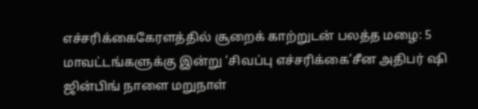எச்சரிக்கைகேரளத்தில் சூறைக் காற்றுடன் பலத்த மழை: 5 மாவட்டங்களுக்கு இன்று ‘சிவப்பு எச்சரிக்கை’சீன அதிபர் ஷி ஜின்பிங் நாளை மறுநாள்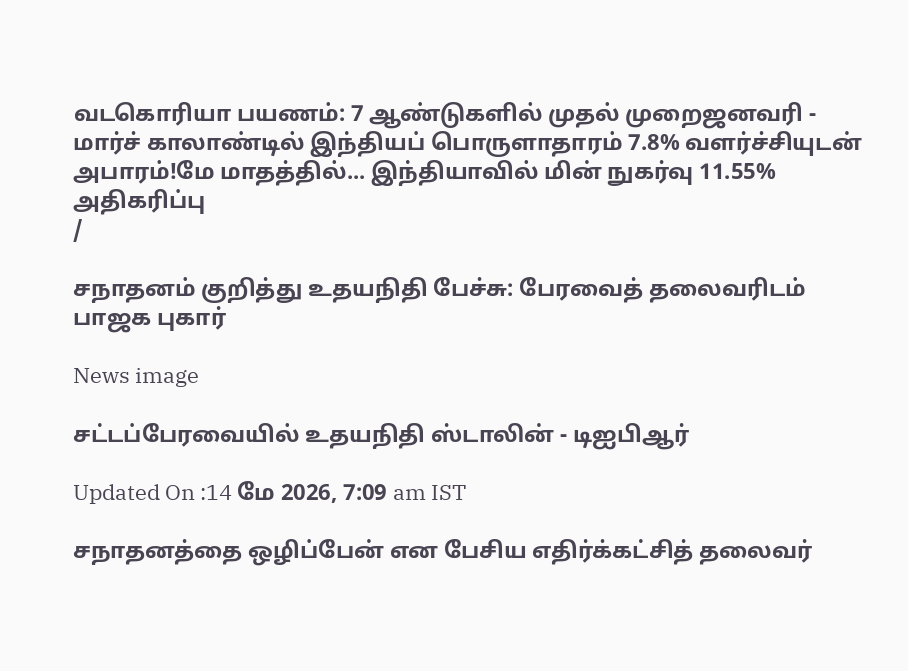வடகொரியா பயணம்: 7 ஆண்டுகளில் முதல் முறைஜனவரி - மார்ச் காலாண்டில் இந்தியப் பொருளாதாரம் 7.8% வளர்ச்சியுடன் அபாரம்!மே மாதத்தில்... இந்தியாவில் மின் நுகர்வு 11.55% அதிகரிப்பு
/

சநாதனம் குறித்து உதயநிதி பேச்சு: பேரவைத் தலைவரிடம் பாஜக புகார்

News image

சட்டப்பேரவையில் உதயநிதி ஸ்டாலின் - டிஐபிஆர்

Updated On :14 மே 2026, 7:09 am IST

சநாதனத்தை ஒழிப்பேன் என பேசிய எதிர்க்கட்சித் தலைவர்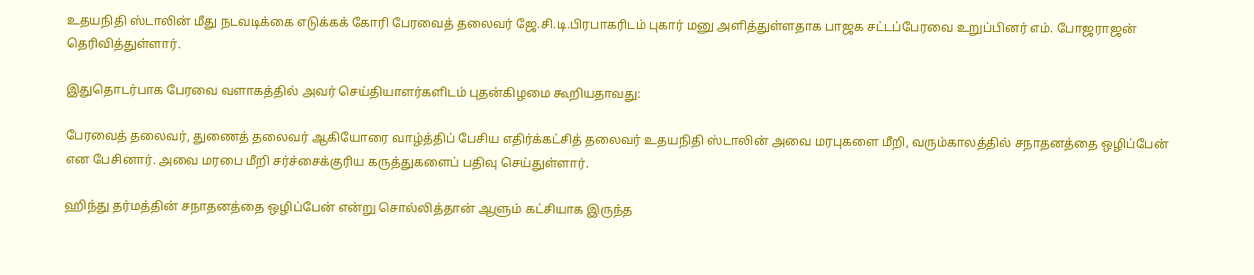உதயநிதி ஸ்டாலின் மீது நடவடிக்கை எடுக்கக் கோரி பேரவைத் தலைவர் ஜே.சி.டி.பிரபாகரிடம் புகார் மனு அளித்துள்ளதாக பாஜக சட்டப்பேரவை உறுப்பினர் எம். போஜராஜன் தெரிவித்துள்ளார்.

இதுதொடர்பாக பேரவை வளாகத்தில் அவர் செய்தியாளர்களிடம் புதன்கிழமை கூறியதாவது:

பேரவைத் தலைவர், துணைத் தலைவர் ஆகியோரை வாழ்த்திப் பேசிய எதிர்க்கட்சித் தலைவர் உதயநிதி ஸ்டாலின் அவை மரபுகளை மீறி, வரும்காலத்தில் சநாதனத்தை ஒழிப்பேன் என பேசினார். அவை மரபை மீறி சர்ச்சைக்குரிய கருத்துகளைப் பதிவு செய்துள்ளார்.

ஹிந்து தர்மத்தின் சநாதனத்தை ஒழிப்பேன் என்று சொல்லித்தான் ஆளும் கட்சியாக இருந்த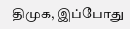திமுக, இப்போது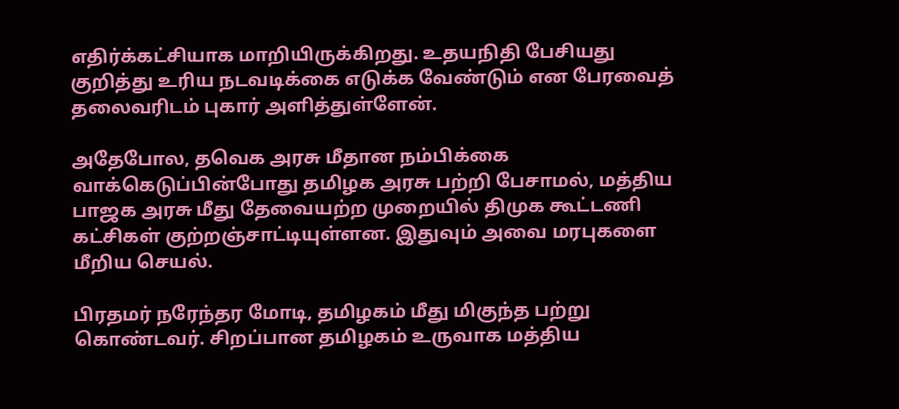எதிர்க்கட்சியாக மாறியிருக்கிறது. உதயநிதி பேசியது குறித்து உரிய நடவடிக்கை எடுக்க வேண்டும் என பேரவைத் தலைவரிடம் புகார் அளித்துள்ளேன்.

அதேபோல, தவெக அரசு மீதான நம்பிக்கை வாக்கெடுப்பின்போது தமிழக அரசு பற்றி பேசாமல், மத்திய பாஜக அரசு மீது தேவையற்ற முறையில் திமுக கூட்டணி கட்சிகள் குற்றஞ்சாட்டியுள்ளன. இதுவும் அவை மரபுகளை மீறிய செயல்.

பிரதமர் நரேந்தர மோடி, தமிழகம் மீது மிகுந்த பற்று கொண்டவர். சிறப்பான தமிழகம் உருவாக மத்திய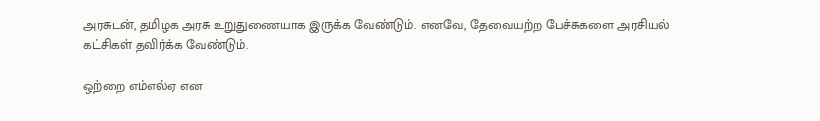அரசுடன், தமிழக அரசு உறுதுணையாக இருக்க வேண்டும். எனவே, தேவையற்ற பேச்சுகளை அரசியல் கட்சிகள் தவிர்க்க வேண்டும்.

ஒற்றை எம்எல்ஏ என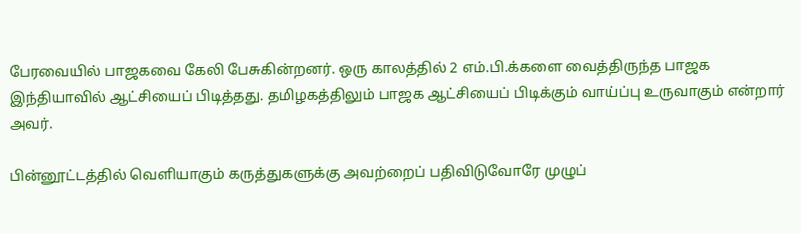பேரவையில் பாஜகவை கேலி பேசுகின்றனர். ஒரு காலத்தில் 2 எம்.பி.க்களை வைத்திருந்த பாஜக இந்தியாவில் ஆட்சியைப் பிடித்தது. தமிழகத்திலும் பாஜக ஆட்சியைப் பிடிக்கும் வாய்ப்பு உருவாகும் என்றார் அவர்.

பின்னூட்டத்தில் வெளியாகும் கருத்துகளுக்கு அவற்றைப் பதிவிடுவோரே முழுப்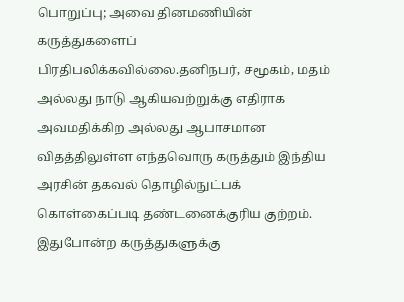பொறுப்பு; அவை தினமணியின் கருத்துகளைப் பிரதிபலிக்கவில்லை.தனிநபர், சமூகம், மதம் அல்லது நாடு ஆகியவற்றுக்கு எதிராக அவமதிக்கிற அல்லது ஆபாசமான விதத்திலுள்ள எந்தவொரு கருத்தும் இந்திய அரசின் தகவல் தொழில்நுட்பக் கொள்கைப்படி தண்டனைக்குரிய குற்றம். இதுபோன்ற கருத்துகளுக்கு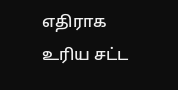எதிராக உரிய சட்ட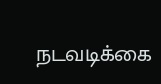நடவடிக்கை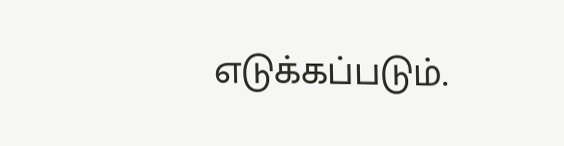எடுக்கப்படும்.